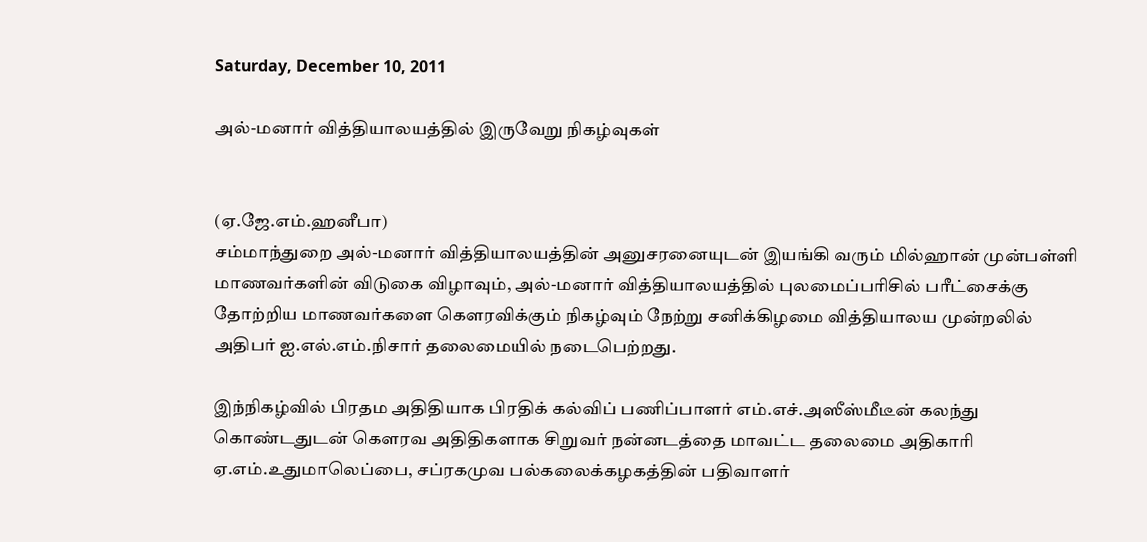Saturday, December 10, 2011

அல்-மனார் வித்தியாலயத்தில் இருவேறு நிகழ்வுகள்


(ஏ.ஜே.எம்.ஹனீபா)
சம்மாந்துறை அல்-மனார் வித்தியாலயத்தின் அனுசரனையுடன் இயங்கி வரும் மில்ஹான் முன்பள்ளி மாணவர்களின் விடுகை விழாவும், அல்-மனார் வித்தியாலயத்தில் புலமைப்பரிசில் பரீட்சைக்கு தோற்றிய மாணவர்களை கௌரவிக்கும் நிகழ்வும் நேற்று சனிக்கிழமை வித்தியாலய முன்றலில் அதிபர் ஐ.எல்.எம்.நிசார் தலைமையில் நடைபெற்றது.

இந்நிகழ்வில் பிரதம அதிதியாக பிரதிக் கல்விப் பணிப்பாளர் எம்.எச்.அஸீஸ்மீடீன் கலந்து கொண்டதுடன் கௌரவ அதிதிகளாக சிறுவர் நன்னடத்தை மாவட்ட தலைமை அதிகாரி ஏ.எம்.உதுமாலெப்பை, சப்ரகமுவ பல்கலைக்கழகத்தின் பதிவாளர்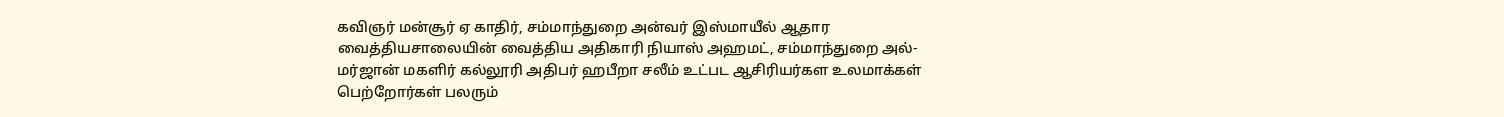கவிஞர் மன்சூர் ஏ காதிர், சம்மாந்துறை அன்வர் இஸ்மாயீல் ஆதார வைத்தியசாலையின் வைத்திய அதிகாரி நியாஸ் அஹமட், சம்மாந்துறை அல்-மர்ஜான் மகளிர் கல்லூரி அதிபர் ஹபீறா சலீம் உட்பட ஆசிரியர்கள உலமாக்கள் பெற்றோர்கள் பலரும்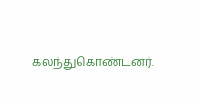கலந்துகொண்டனர்.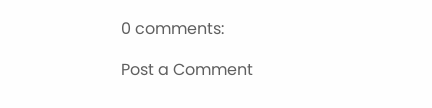0 comments:

Post a Comment